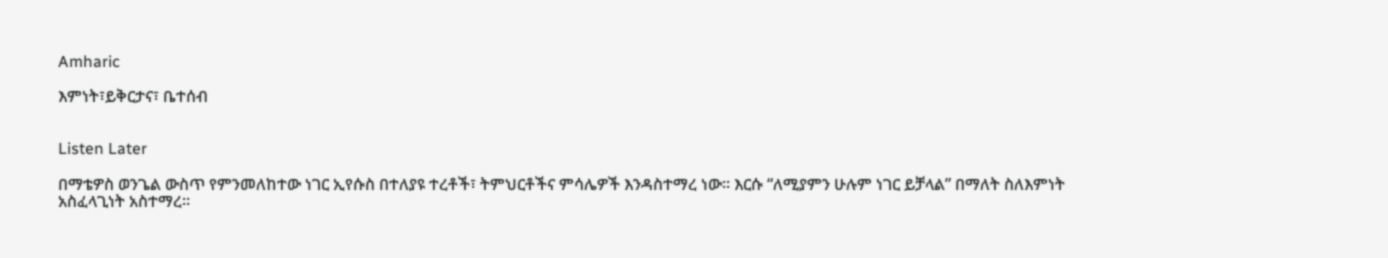Amharic

እምነት፣ይቅርታና፣ ቤተሰብ


Listen Later

በማቴዎስ ወንጌል ውስጥ የምንመለከተው ነገር ኢየሱስ በተለያዩ ተረቶች፣ ትምህርቶችና ምሳሌዎች እንዳስተማረ ነው፡፡ እርሱ “ለሚያምን ሁሉም ነገር ይቻላል” በማለት ስለእምነት አስፈላጊነት አስተማረ፡፡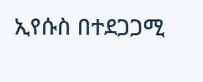ኢየሱስ በተደጋጋሚ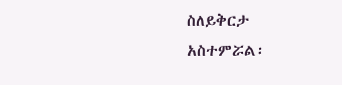ስለይቅርታ አስተምሯል፡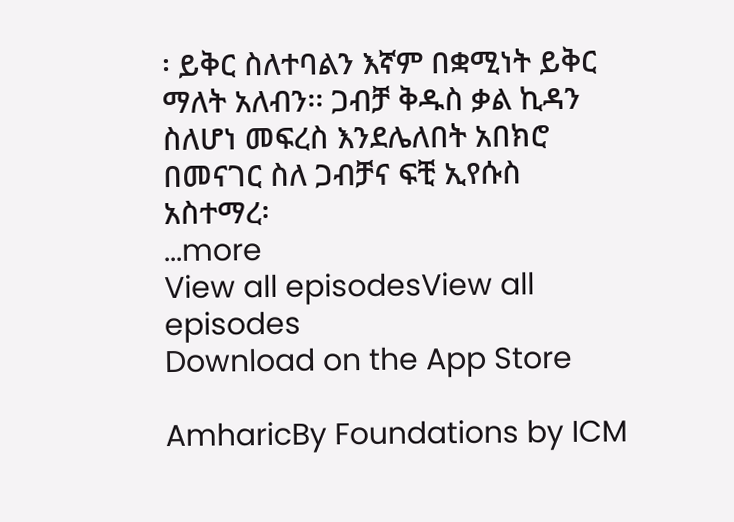፡ ይቅር ስለተባልን እኛም በቋሚነት ይቅር ማለት አለብን፡፡ ጋብቻ ቅዱስ ቃል ኪዳን ስለሆነ መፍረስ እንደሌለበት አበክሮ በመናገር ስለ ጋብቻና ፍቺ ኢየሱስ አስተማረ፡
...more
View all episodesView all episodes
Download on the App Store

AmharicBy Foundations by ICM